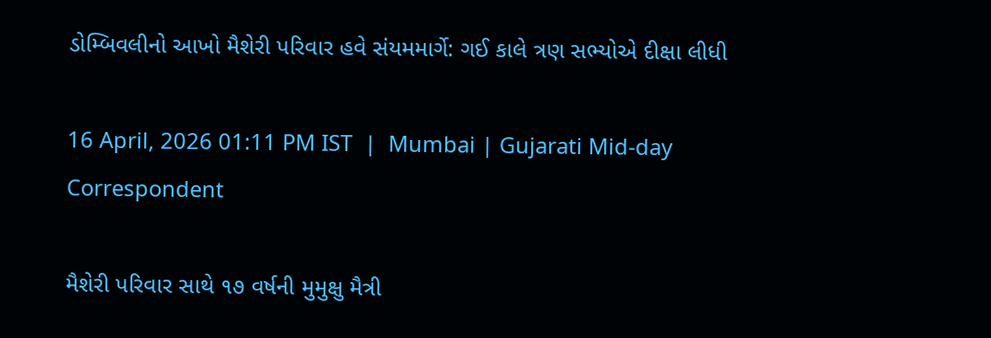ડોમ્બિવલીનો આખો મૈશેરી પરિવાર હવે સંયમમાર્ગે: ગઈ કાલે ત્રણ સભ્યોએ દીક્ષા લીધી

16 April, 2026 01:11 PM IST  |  Mumbai | Gujarati Mid-day Correspondent

મૈશેરી પરિવાર સાથે ૧૭ વર્ષની મુમુક્ષુ મૈત્રી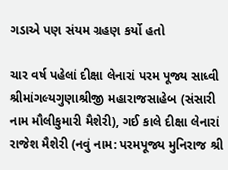ગડાએ પણ સંયમ ગ્રહણ કર્યો હતો

ચાર વર્ષ પહેલાં દીક્ષા લેનારાં પરમ પૂજ્ય સાધ્વી શ્રીમાંગલ્યગુણાશ્રીજી મહારાજસાહેબ (સંસારી નામ મૌલીકુમારી મૈશેરી), ગઈ કાલે દીક્ષા લેનારાં રાજેશ મૈશેરી (નવું નામ: પરમપૂજ્ય મુનિરાજ શ્રી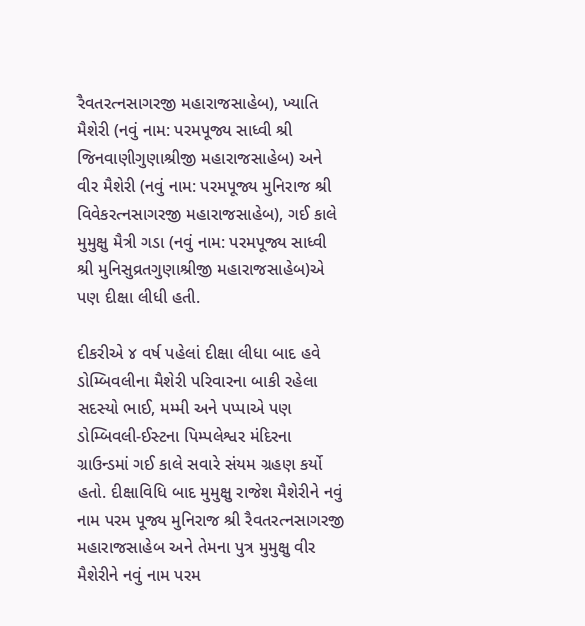રૈવતરત્નસાગરજી મહારાજસાહેબ), ખ્યાતિ મૈશેરી (નવું નામ: પરમપૂજ્ય સાધ્વી શ્રી જિનવાણીગુણાશ્રીજી મહારાજસાહેબ) અને વીર મૈશેરી (નવું નામ: પરમપૂજ્ય મુનિરાજ શ્રી વિવેકરત્નસાગરજી મહારાજસાહેબ), ગઈ કાલે મુમુક્ષુ મૈત્રી ગડા (નવું નામ: પરમપૂજ્ય સાધ્વી શ્રી મુનિસુવ્રતગુણાશ્રીજી મહારાજસાહેબ)એ પણ દીક્ષા લીધી હતી.

દીકરીએ ૪ વર્ષ પહેલાં દીક્ષા લીધા બાદ હવે ડોમ્બિવલીના મૈશેરી પરિવારના બાકી રહેલા સદસ્યો ભાઈ, મમ્મી અને પપ્પાએ પણ ડોમ્બિવલી-ઈસ્ટના પિમ્પલેશ્વર મંદિરના ગ્રાઉન્ડમાં ગઈ કાલે સવારે સંયમ ગ્રહણ કર્યો હતો. દીક્ષાવિધિ બાદ મુમુક્ષુ રાજેશ મૈશેરીને નવું નામ પરમ પૂજ્ય મુનિરાજ શ્રી રૈવતરત્નસાગરજી મહારાજસાહેબ અને તેમના પુત્ર મુમુક્ષુ વીર મૈશેરીને નવું નામ પરમ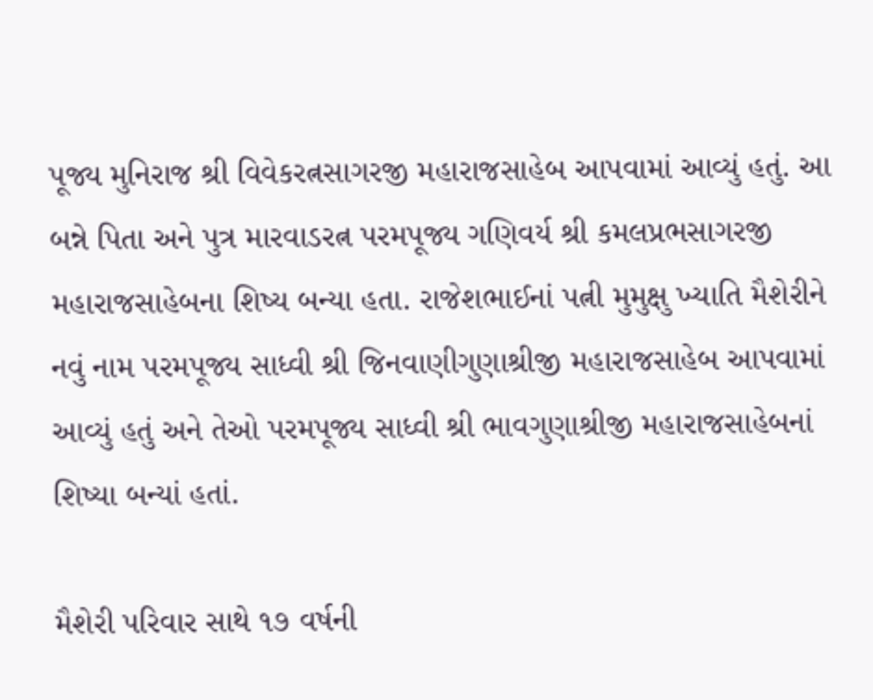પૂજ્ય મુનિરાજ શ્રી વિવેકરત્નસાગરજી મહારાજસાહેબ આપવામાં આવ્યું હતું. આ બન્ને પિતા અને પુત્ર મારવાડરત્ન પરમપૂજ્ય ગણિવર્ય શ્રી કમલપ્રભસાગરજી મહારાજસાહેબના શિષ્ય બન્યા હતા. રાજેશભાઈનાં પત્ની મુમુક્ષુ ખ્યાતિ મૈશેરીને નવું નામ પરમપૂજ્ય સાધ્વી શ્રી જિનવાણીગુણાશ્રીજી મહારાજસાહેબ આપવામાં આવ્યું હતું અને તેઓ પરમપૂજ્ય સાધ્વી શ્રી ભાવગુણાશ્રીજી મહારાજસાહેબનાં શિષ્યા બન્યાં હતાં.

મૈશેરી પરિવાર સાથે ૧૭ વર્ષની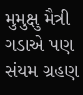મુમુક્ષુ મૈત્રી ગડાએ પણ સંયમ ગ્રહણ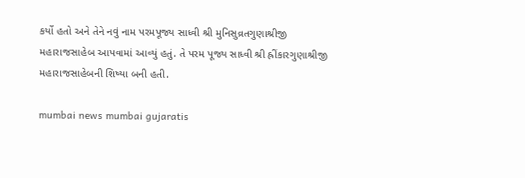કર્યો હતો અને તેને નવું નામ પરમપૂજ્ય સાધ્વી શ્રી મુનિસુવ્રતગુણાશ્રીજી મહારાજસાહેબ આપવામાં આવ્યું હતું. તે પરમ પૂજ્ય સાધ્વી શ્રી હ્રીંકારગુણાશ્રીજી મહારાજસાહેબની શિષ્યા બની હતી.

mumbai news mumbai gujaratis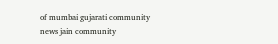of mumbai gujarati community news jain community